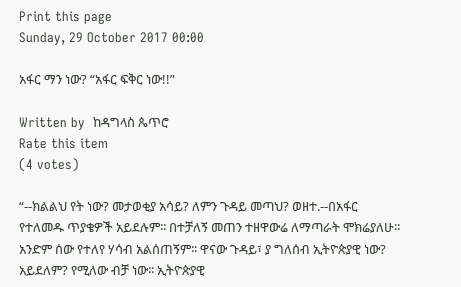Print this page
Sunday, 29 October 2017 00:00

አፋር ማን ነው? “አፋር ፍቅር ነው!!”

Written by  ከዳግላስ ጴጥሮ
Rate this item
(4 votes)

“--ክልልህ የት ነው? መታወቂያ አሳይ? ለምን ጉዳይ መጣህ? ወዘተ.--በአፋር የተለመዱ ጥያቄዎች አይደሉም፡፡ በተቻለኝ መጠን ተዘዋውሬ ለማጣራት ሞክሬያለሁ፡፡ አንድም ሰው የተለየ ሃሳብ አልሰጠኝም፡፡ ዋናው ጉዳይ፣ ያ ግለሰብ ኢትዮጵያዊ ነው? አይደለም? የሚለው ብቻ ነው፡፡ ኢትዮጵያዊ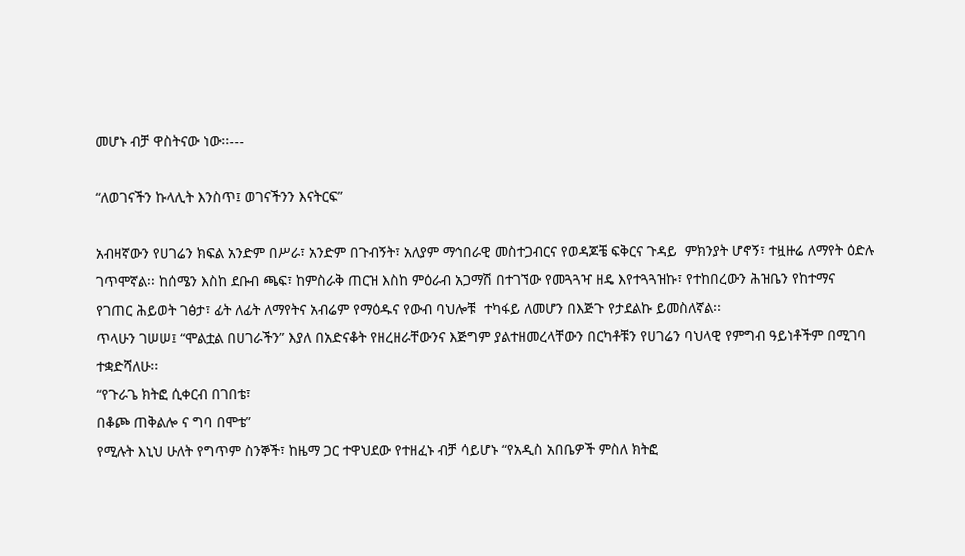መሆኑ ብቻ ዋስትናው ነው፡፡---

“ለወገናችን ኩላሊት እንስጥ፤ ወገናችንን እናትርፍ”

አብዛኛውን የሀገሬን ክፍል አንድም በሥራ፣ አንድም በጉብኝት፣ አለያም ማኅበራዊ መስተጋብርና የወዳጆቼ ፍቅርና ጉዳይ  ምክንያት ሆኖኝ፣ ተዟዙሬ ለማየት ዕድሉ ገጥሞኛል፡፡ ከሰሜን እስከ ደቡብ ጫፍ፣ ከምስራቅ ጠርዝ እስከ ምዕራብ አጋማሽ በተገኘው የመጓጓዣ ዘዴ እየተጓጓዝኩ፣ የተከበረውን ሕዝቤን የከተማና የገጠር ሕይወት ገፅታ፣ ፊት ለፊት ለማየትና አብሬም የማዕዱና የውብ ባህሎቹ  ተካፋይ ለመሆን በእጅጉ የታደልኩ ይመስለኛል፡፡
ጥላሁን ገሠሠ፤ “ሞልቷል በሀገራችን” እያለ በአድናቆት የዘረዘራቸውንና እጅግም ያልተዘመረላቸውን በርካቶቹን የሀገሬን ባህላዊ የምግብ ዓይነቶችም በሚገባ ተቋድሻለሁ፡፡
“የጉራጌ ክትፎ ሲቀርብ በገበቴ፣
በቆጮ ጠቅልሎ ና ግባ በሞቴ”
የሚሉት እኒህ ሁለት የግጥም ስንኞች፣ ከዜማ ጋር ተዋህደው የተዘፈኑ ብቻ ሳይሆኑ “የአዲስ አበቤዎች ምስለ ክትፎ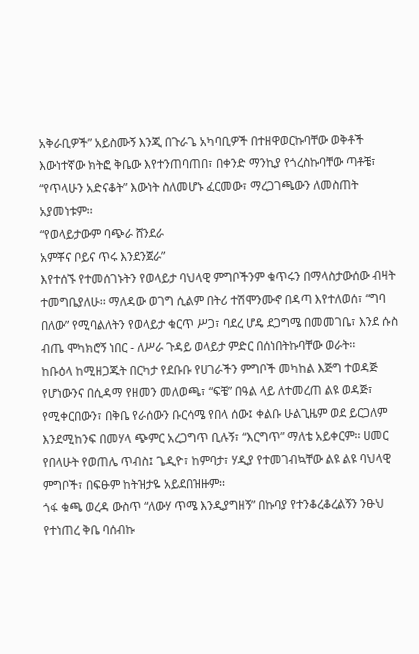አቅራቢዎች” አይስሙኝ እንጂ በጉራጌ አካባቢዎች በተዘዋወርኩባቸው ወቅቶች እውነተኛው ክትፎ ቅቤው እየተንጠባጠበ፣ በቀንድ ማንኪያ የጎረስኩባቸው ጣቶቼ፣ “የጥላሁን አድናቆት” እውነት ስለመሆኑ ፈርመው፣ ማረጋገጫውን ለመስጠት አያመነቱም፡፡
“የወላይታውም ባጭራ ሸንደራ
አምቾና ቦይና ጥሩ እንደንጀራ”
እየተሰኙ የተመሰገኑትን የወላይታ ባህላዊ ምግቦችንም ቁጥሩን በማላስታውሰው ብዛት ተመግቤያለሁ፡፡ ማለዳው ወገግ ሲልም በትሪ ተሽሞንሙኖ በዳጣ እየተለወሰ፣ “ግባ በለው” የሚባልለትን የወላይታ ቁርጥ ሥጋ፣ ባደረ ሆዴ ደጋግሜ በመመገቤ፣ እንደ ሱስ ብጤ ሞካክሮኝ ነበር - ለሥራ ጉዳይ ወላይታ ምድር በሰነበትኩባቸው ወራት፡፡
ከቡዕላ ከሚዘጋጁት በርካታ የደቡቡ የሀገራችን ምግቦች መካከል እጅግ ተወዳጅ የሆነውንና በሲዳማ የዘመን መለወጫ፣ “ፍቼ” በዓል ላይ ለተመረጠ ልዩ ወዳጅ፣ የሚቀርበውን፣ በቅቤ የራሰውን ቡርሳሜ የበላ ሰው፤ ቀልቡ ሁልጊዜም ወደ ይርጋለም እንደሚከንፍ በመሃላ ጭምር አረጋግጥ ቢሉኝ፣ “እርግጥ” ማለቴ አይቀርም፡፡ ሀመር የበላሁት የወጠሌ ጥብስ፤ ጌዲዮ፣ ከምባታ፣ ሃዲያ የተመገብኳቸው ልዩ ልዩ ባህላዊ ምግቦች፣ በፍፁም ከትዝታዬ አይደበዝዙም፡፡
ጎፋ ቁጫ ወረዳ ውስጥ “ለውሃ ጥሜ እንዲያግዘኝ” በኩባያ የተንቆረቆረልኝን ንፁህ የተነጠረ ቅቤ ባሰብኩ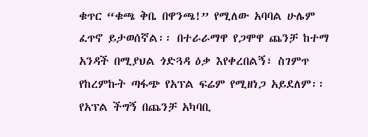ቁጥር “ቁጫ ቅቤ በዋንጫ!” የሚለው አባባል ሁሌም ፈጥኖ ይታወሰኛል፡፡ በተራራማዋ የጋሞዋ ጨንቻ ከተማ አንዳች በሚያህል ጎድጓዳ ዕቃ እየቀረበልኝ፣ ስገምጥ የከረምኩት ጣፋጭ የአፕል ፍሬም የሚዘነጋ አይደለም፡፡ የአፕል ችግኝ በጨንቻ አካባቢ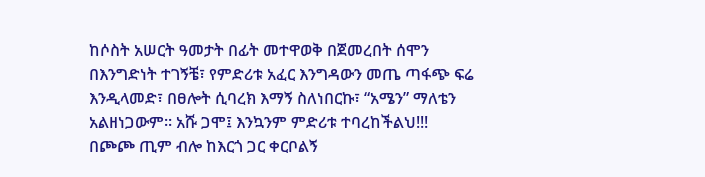ከሶስት አሠርት ዓመታት በፊት መተዋወቅ በጀመረበት ሰሞን በእንግድነት ተገኝቼ፣ የምድሪቱ አፈር እንግዳውን መጤ ጣፋጭ ፍሬ እንዲላመድ፣ በፀሎት ሲባረክ እማኝ ስለነበርኩ፣ “አሜን” ማለቴን አልዘነጋውም፡፡ አሹ ጋሞ፤ እንኳንም ምድሪቱ ተባረከችልህ!!!
በጮጮ ጢም ብሎ ከእርጎ ጋር ቀርቦልኝ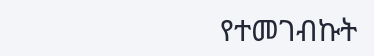የተመገብኩት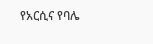የአርሲና የባሌ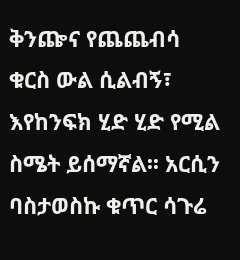ቅንጬና የጨጨብሳ ቁርስ ውል ሲልብኝ፣ እየከንፍክ ሂድ ሂድ የሚል ስሜት ይሰማኛል፡፡ አርሲን ባስታወስኩ ቁጥር ሳጉሬ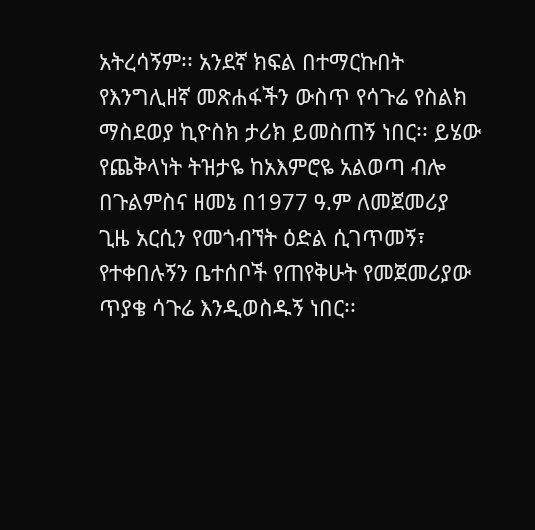አትረሳኝም፡፡ አንደኛ ክፍል በተማርኩበት የእንግሊዘኛ መጽሐፋችን ውስጥ የሳጉሬ የስልክ ማስደወያ ኪዮስክ ታሪክ ይመስጠኝ ነበር፡፡ ይሄው የጨቅላነት ትዝታዬ ከአእምሮዬ አልወጣ ብሎ በጉልምስና ዘመኔ በ1977 ዓ.ም ለመጀመሪያ ጊዜ አርሲን የመጎብኘት ዕድል ሲገጥመኝ፣ የተቀበሉኝን ቤተሰቦች የጠየቅሁት የመጀመሪያው ጥያቄ ሳጉሬ እንዲወስዱኝ ነበር፡፡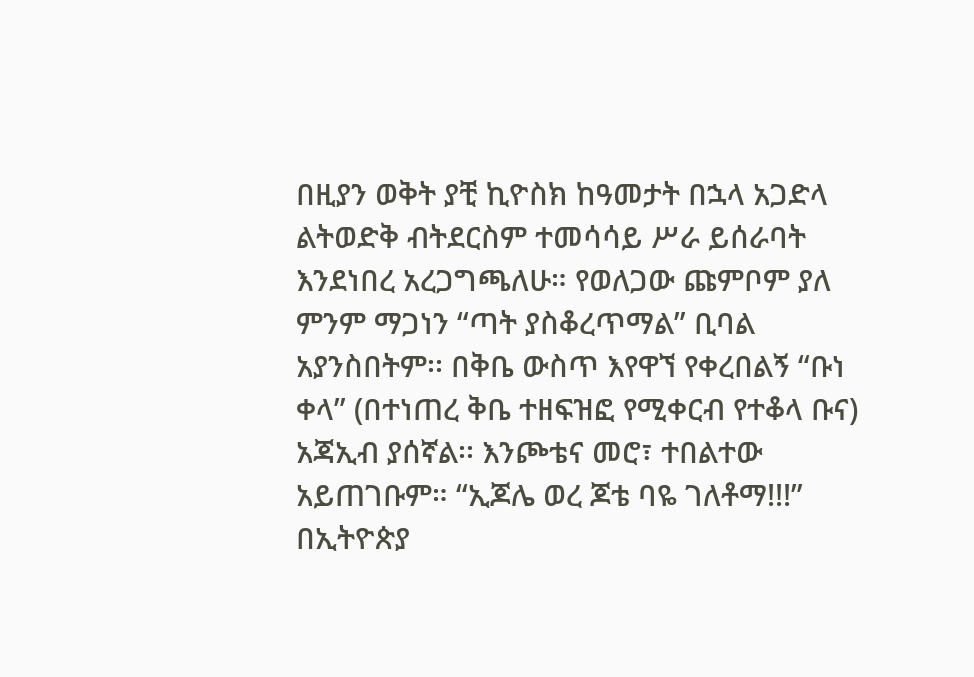በዚያን ወቅት ያቺ ኪዮስክ ከዓመታት በኋላ አጋድላ ልትወድቅ ብትደርስም ተመሳሳይ ሥራ ይሰራባት እንደነበረ አረጋግጫለሁ። የወለጋው ጩምቦም ያለ ምንም ማጋነን “ጣት ያስቆረጥማል” ቢባል አያንስበትም፡፡ በቅቤ ውስጥ እየዋኘ የቀረበልኝ “ቡነ ቀላ” (በተነጠረ ቅቤ ተዘፍዝፎ የሚቀርብ የተቆላ ቡና)  አጃኢብ ያሰኛል፡፡ እንጮቴና መሮ፣ ተበልተው አይጠገቡም። “ኢጆሌ ወረ ጆቴ ባዬ ገለቶማ!!!”
በኢትዮጵያ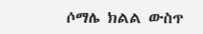ሶማሌ ክልል ውስጥ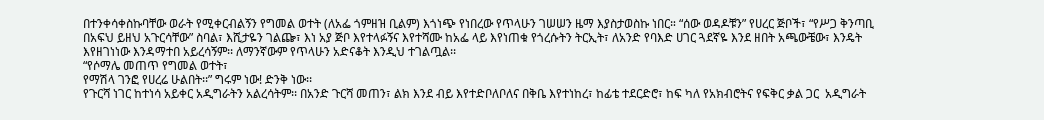በተንቀሳቀስኩባቸው ወራት የሚቀርብልኝን የግመል ወተት (ለአፌ ጎምዘዝ ቢልም) እጎነጭ የነበረው የጥላሁን ገሠሠን ዜማ እያስታወስኩ ነበር። “ሰው ወዳዶቹን” የሀረር ጅቦች፣ “የሥጋ ቅንጣቢ በአፍህ ይዘህ አጉርሳቸው” ስባል፣ እሺታዬን ገልጬ፣ እነ አያ ጅቦ እየተላፉኝና እየተሻሙ ከአፌ ላይ እየነጠቁ የጎረሱትን ትርኢት፣ ለአንድ የባእድ ሀገር ጓደኛዬ እንደ ዘበት አጫውቼው፣ እንዴት እየዘገነነው እንዳማተበ አይረሳኝም፡፡ ለማንኛውም የጥላሁን አድናቆት እንዲህ ተገልጧል፡፡
“የሶማሌ መጠጥ የግመል ወተት፣
የማሽላ ገንፎ የሀረሬ ሁልበት፡፡” ግሩም ነው! ድንቅ ነው፡፡
የጉርሻ ነገር ከተነሳ አይቀር አዲግራትን አልረሳትም፡፡ በአንድ ጉርሻ መጠን፣ ልክ እንደ ብይ እየተድቦለቦለና በቅቤ እየተነከረ፣ ከፊቴ ተደርድሮ፣ ከፍ ካለ የአክብሮትና የፍቅር ቃል ጋር  አዲግራት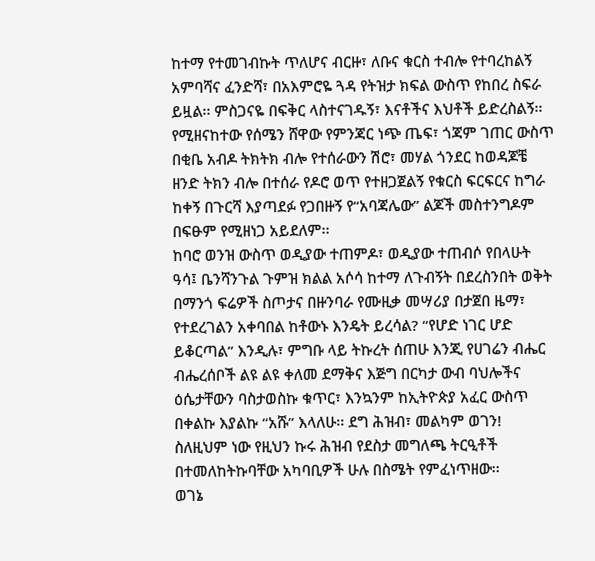ከተማ የተመገብኩት ጥለሆና ብርዙ፣ ለቡና ቁርስ ተብሎ የተባረከልኝ አምባሻና ፈንድሻ፣ በአእምሮዬ ጓዳ የትዝታ ክፍል ውስጥ የከበረ ስፍራ ይዟል፡፡ ምስጋናዬ በፍቅር ላስተናገዱኝ፣ እናቶችና እህቶች ይድረስልኝ፡፡
የሚዘናከተው የሰሜን ሸዋው የምንጃር ነጭ ጤፍ፣ ጎጃም ገጠር ውስጥ በቂቤ አብዶ ትክትክ ብሎ የተሰራውን ሽሮ፣ መሃል ጎንደር ከወዳጆቼ ዘንድ ትክን ብሎ በተሰራ የዶሮ ወጥ የተዘጋጀልኝ የቁርስ ፍርፍርና ከግራ ከቀኝ በጉርሻ እያጣደፉ የጋበዙኝ የ“አባጃሌው” ልጆች መስተንግዶም በፍፁም የሚዘነጋ አይደለም፡፡
ከባሮ ወንዝ ውስጥ ወዲያው ተጠምዶ፣ ወዲያው ተጠብሶ የበላሁት ዓሳ፤ ቤንሻንጉል ጉምዝ ክልል አሶሳ ከተማ ለጉብኝት በደረስንበት ወቅት በማንጎ ፍሬዎች ስጦታና በዙንባራ የሙዚቃ መሣሪያ በታጀበ ዜማ፣ የተደረገልን አቀባበል ከቶውኑ እንዴት ይረሳል? “የሆድ ነገር ሆድ ይቆርጣል” እንዲሉ፣ ምግቡ ላይ ትኩረት ሰጠሁ እንጂ የሀገሬን ብሔር ብሔረሰቦች ልዩ ልዩ ቀለመ ደማቅና እጅግ በርካታ ውብ ባህሎችና ዕሴታቸውን ባስታወስኩ ቁጥር፣ እንኳንም ከኢትዮጵያ አፈር ውስጥ በቀልኩ እያልኩ “አሹ” እላለሁ፡፡ ደግ ሕዝብ፣ መልካም ወገን! ስለዚህም ነው የዚህን ኩሩ ሕዝብ የደስታ መግለጫ ትርዒቶች በተመለከትኩባቸው አካባቢዎች ሁሉ በስሜት የምፈነጥዘው፡፡
ወገኔ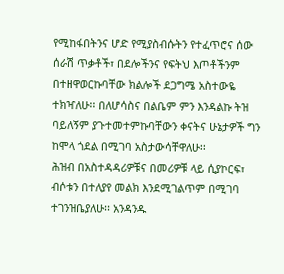የሚከፋበትንና ሆድ የሚያስብሱትን የተፈጥሮና ሰው ሰራሽ ጥቃቶች፣ በደሎችንና የፍትህ እጦቶችንም በተዘዋወርኩባቸው ክልሎች ደጋግሜ አስተውዬ ተክዣለሁ፡፡ በለሆሳስና በልቤም ምን እንዳልኩ ትዝ ባይለኝም ያጉተመተምኩባቸውን ቀናትና ሁኔታዎች ግን ከሞላ ጎደል በሚገባ አስታውሳቸዋለሁ፡፡
ሕዝብ በአስተዳዳሪዎቹና በመሪዎቹ ላይ ሲያኮርፍ፣ ብሶቱን በተለያየ መልክ እንደሚገልጥም በሚገባ ተገንዝቤያለሁ፡፡ አንዳንዱ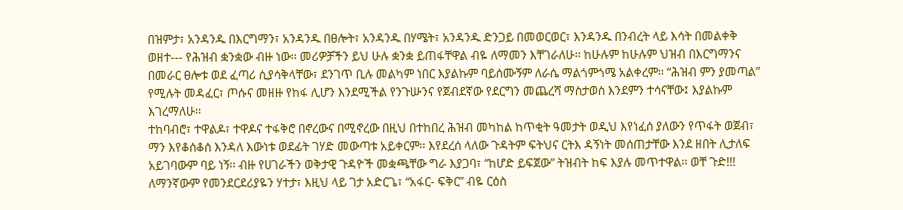በዝምታ፣ አንዳንዱ በእርግማን፣ አንዳንዱ በፀሎት፣ አንዳንዱ በሃሜት፣ አንዳንዱ ድንጋይ በመወርወር፣ እንዳንዱ በንብረት ላይ እሳት በመልቀቅ ወዘተ--- የሕዝብ ቋንቋው ብዙ ነው፡፡ መሪዎቻችን ይህ ሁሉ ቋንቋ ይጠፋቸዋል ብዬ ለማመን እቸገራለሁ፡፡ ከሁሉም ከሁሉም ህዝብ በእርግማንና በመራር ፀሎቱ ወደ ፈጣሪ ሲያሳቅላቸው፣ ደንገጥ ቢሉ መልካም ነበር እያልኩም ባይሰሙኝም ለራሴ ማልጎምጎሜ አልቀረም፡፡ “ሕዝብ ምን ያመጣል” የሚሉት መዳፈር፣ ጦሱና መዘዙ የከፋ ሊሆን እንደሚችል የንጉሡንና የጀብደኛው የደርግን መጨረሻ ማስታወስ እንደምን ተሳናቸው፤ እያልኩም እገረማለሁ፡፡
ተከባብሮ፣ ተዋልዶ፣ ተዋዶና ተፋቅሮ በኖረውና በሚኖረው በዚህ በተከበረ ሕዝብ መካከል ከጥቂት ዓመታት ወዲህ እየነፈሰ ያለውን የጥፋት ወጀብ፣ ማን እየቆሰቆሰ እንዳለ እውነቱ ወደፊት ገሃድ መውጣቱ አይቀርም፡፡ እየደረሰ ላለው ጉዳትም ፍትህና ርትእ ዳኝነት መሰጠታቸው እንደ ዘበት ሊታለፍ አይገባውም ባይ ነኝ፡፡ ብዙ የሀገራችን ወቅታዊ ጉዳዮች መቋጫቸው ግራ እያጋባ፣ “ከሆድ ይፍጀው” ትዝብት ከፍ እያሉ መጥተዋል፡፡ ወቸ ጉድ!!!
ለማንኛውም የመንደርደሪያዬን ሃተታ፣ እዚህ ላይ ገታ አድርጌ፣ “አፋር- ፍቅር” ብዬ ርዕስ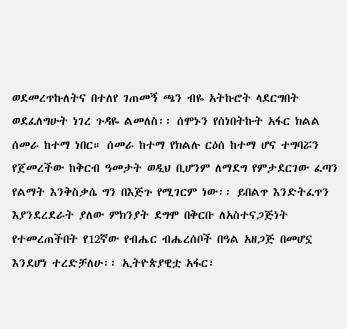ወደመረጥኩለትና በተለየ ገጠመኝ ጫን ብዬ አትኩሮት ላደርግበት ወደፈለግሁት ነገረ ጉዳዬ ልመለስ፡፡ ሰሞኑን የሰነበትኩት አፋር ክልል ሰመራ ከተማ ነበር። ሰመራ ከተማ የክልሉ ርዕሰ ከተማ ሆና ተግባሯን የጀመረችው ከቅርብ ዓመታት ወዲህ ቢሆንም ለማደግ የምታደርገው ፈጣን የልማት እንቅስቃሴ ግን በእጅጉ የሚገርም ነው፡፡ ይበልጥ እንድትፈጥን እያንደረደራት ያለው ምክንያት ደግሞ በቅርቡ ለአስተናጋጅነት የተመረጠችበት የ12ኛው የብሔር ብሔረሰቦች በዓል አዘጋጅ በመሆኗ እንደሆነ ተረድቻለሁ፡፡ ኢትዮጵያዊቷ አፋር፣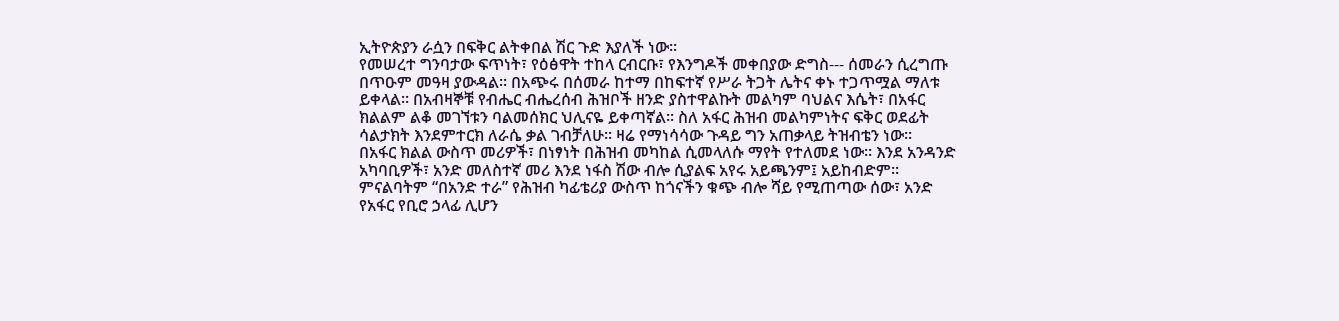ኢትዮጵያን ራሷን በፍቅር ልትቀበል ሽር ጉድ እያለች ነው፡፡
የመሠረተ ግንባታው ፍጥነት፣ የዕፅዋት ተከላ ርብርቡ፣ የእንግዶች መቀበያው ድግስ--- ሰመራን ሲረግጡ በጥዑም መዓዛ ያውዳል፡፡ በአጭሩ በሰመራ ከተማ በከፍተኛ የሥራ ትጋት ሌትና ቀኑ ተጋጥሟል ማለቱ ይቀላል፡፡ በአብዛኞቹ የብሔር ብሔረሰብ ሕዝቦች ዘንድ ያስተዋልኩት መልካም ባህልና እሴት፣ በአፋር ክልልም ልቆ መገኘቱን ባልመሰክር ህሊናዬ ይቀጣኛል፡፡ ስለ አፋር ሕዝብ መልካምነትና ፍቅር ወደፊት ሳልታክት እንደምተርክ ለራሴ ቃል ገብቻለሁ፡፡ ዛሬ የማነሳሳው ጉዳይ ግን አጠቃላይ ትዝብቴን ነው፡፡
በአፋር ክልል ውስጥ መሪዎች፣ በነፃነት በሕዝብ መካከል ሲመላለሱ ማየት የተለመደ ነው። እንደ አንዳንድ አካባቢዎች፣ አንድ መለስተኛ መሪ እንደ ነፋስ ሽው ብሎ ሲያልፍ አየሩ አይጫንም፤ አይከብድም። ምናልባትም “በአንድ ተራ” የሕዝብ ካፊቴሪያ ውስጥ ከጎናችን ቁጭ ብሎ ሻይ የሚጠጣው ሰው፣ አንድ የአፋር የቢሮ ኃላፊ ሊሆን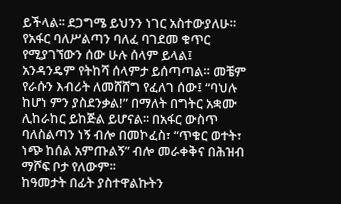ይችላል፡፡ ደጋግሜ ይህንን ነገር አስተውያለሁ። የአፋር ባለሥልጣን ባለፈ ባገደመ ቁጥር የሚያገኘውን ሰው ሁሉ ሰላም ይላል፤ አንዳንዴም የትከሻ ሰላምታ ይሰጣጣል። መቼም የራሱን እብሪት ለመሸሸግ የፈለገ ሰው፤ “ባህሉ ከሆነ ምን ያስደንቃል!” በማለት በግትር አቋሙ ሊከራከር ይከጅል ይሆናል፡፡ በአፋር ውስጥ ባለስልጣን ነኝ ብሎ በመኮፈስ፣ “ጥቁር ወተት፣ ነጭ ከሰል አምጡልኝ” ብሎ መራቀቅና በሕዝብ ማሾፍ ቦታ የለውም፡፡
ከዓመታት በፊት ያስተዋልኩትን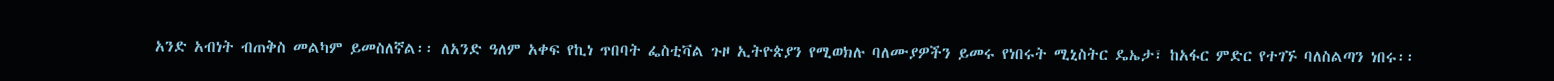አንድ አብነት ብጠቅስ መልካም ይመስለኛል፡፡ ለአንድ ዓለም አቀፍ የኪነ ጥበባት ፌስቲቫል ጉዞ ኢትዮጵያን የሚወክሉ ባለሙያዎችን ይመሩ የነበሩት ሚኒስትር ዴኤታ፣ ከአፋር ምድር የተገኙ ባለስልጣን ነበሩ፡፡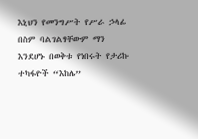እኒህን የመንግሥት የሥራ ኃላፊ በስም ባልገልፃቸውም ማን እንደሆኑ በወቅቱ የነበሩት የታሪኩ ተካፋዮች “እከሌ”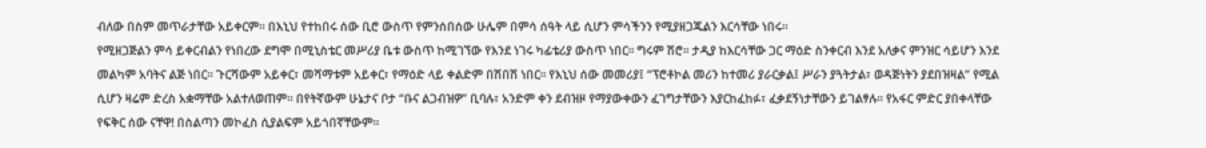ብለው በስም መጥራታቸው አይቀርም። በእኒህ የተከበሩ ሰው ቢሮ ውስጥ የምንሰበሰው ሁሌም በምሳ ሰዓት ላይ ሲሆን ምሳችንን የሚያዘጋጁልን እርሳቸው ነበሩ፡፡
የሚዘጋጅልን ምሳ ይቀርብልን የነበረው ደግሞ በሚኒስቴር መሥሪያ ቤቱ ውስጥ ከሚገኘው የእንደ ነገሩ ካፊቴሪያ ውስጥ ነበር፡፡ ግሩም ሽሮ፡፡ ታዲያ ከእርሳቸው ጋር ማዕድ ስንቀርብ እንደ አለቃና ምንዝር ሳይሆን እንደ መልካም አባትና ልጅ ነበር፡፡ ጉርሻውም አይቀር፣ መሻማቱም አይቀር፣ የማዕድ ላይ ቀልድም በሽበሽ ነበር፡፡ የእኒህ ሰው መመሪያ፤ “ፕሮቶኮል መሪን ከተመሪ ያራርቃል፤ ሥራን ያጓትታል፣ ወዳጅነትን ያደበዝዛል” የሚል ሲሆን ዛሬም ድረስ አቋማቸው አልተለወጠም። በየትኛውም ሁኔታና ቦታ “ቡና ልጋብዝዎ” ቢባሉ፣ አንድም ቀን ደብዝዞ የማያውቀውን ፈገግታቸውን እያርከፈከፉ፣ ፈቃደኝነታቸውን ይገልፃሉ፡፡ የአፋር ምድር ያበቀላቸው የፍቅር ሰው ናቸዋ! በስልጣን መኮፈስ ሲያልፍም አይጎበኛቸውም።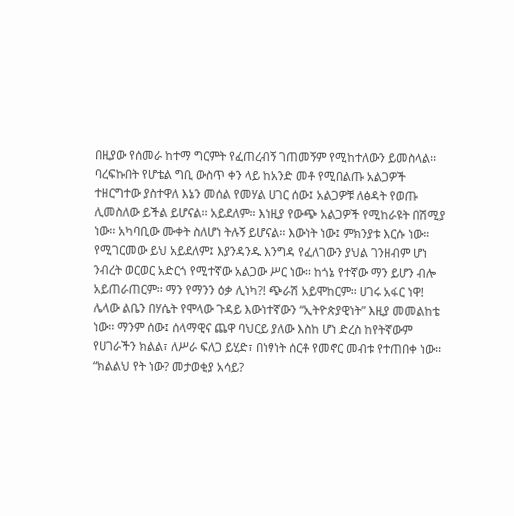በዚያው የሰመራ ከተማ ግርምት የፈጠረብኝ ገጠመኝም የሚከተለውን ይመስላል፡፡ ባረፍኩበት የሆቴል ግቢ ውስጥ ቀን ላይ ከአንድ መቶ የሚበልጡ አልጋዎች ተዘርግተው ያስተዋለ እኔን መሰል የመሃል ሀገር ሰው፤ አልጋዎቹ ለፅዳት የወጡ ሊመስለው ይችል ይሆናል፡፡ አይደለም። እነዚያ የውጭ አልጋዎች የሚከራዩት በሽሚያ ነው፡፡ አካባቢው ሙቀት ስለሆነ ትሉኝ ይሆናል፡፡ እውነት ነው፤ ምክንያቱ እርሱ ነው። የሚገርመው ይህ አይደለም፤ እያንዳንዱ እንግዳ የፈለገውን ያህል ገንዘብም ሆነ ንብረት ወርወር አድርጎ የሚተኛው አልጋው ሥር ነው፡፡ ከጎኔ የተኛው ማን ይሆን ብሎ አይጠራጠርም፡፡ ማን የማንን ዕቃ ሊነካ?! ጭራሽ አይሞከርም፡፡ ሀገሩ አፋር ነዋ!
ሌላው ልቤን በሃሴት የሞላው ጉዳይ እውነተኛውን “ኢትዮጵያዊነት” እዚያ መመልከቴ ነው፡፡ ማንም ሰው፤ ሰላማዊና ጨዋ ባህርይ ያለው እስከ ሆነ ድረስ ከየትኛውም የሀገራችን ክልል፣ ለሥራ ፍለጋ ይሂድ፣ በነፃነት ሰርቶ የመኖር መብቱ የተጠበቀ ነው፡፡ “ክልልህ የት ነው? መታወቂያ አሳይ?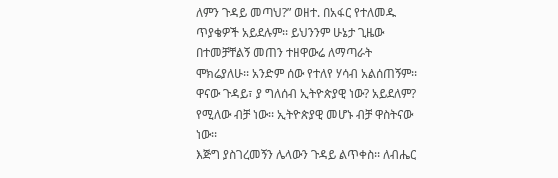ለምን ጉዳይ መጣህ?” ወዘተ. በአፋር የተለመዱ ጥያቄዎች አይደሉም፡፡ ይህንንም ሁኔታ ጊዜው በተመቻቸልኝ መጠን ተዘዋውሬ ለማጣራት ሞክሬያለሁ፡፡ አንድም ሰው የተለየ ሃሳብ አልሰጠኝም፡፡ ዋናው ጉዳይ፣ ያ ግለሰብ ኢትዮጵያዊ ነው? አይደለም? የሚለው ብቻ ነው፡፡ ኢትዮጵያዊ መሆኑ ብቻ ዋስትናው ነው፡፡
እጅግ ያስገረመኝን ሌላውን ጉዳይ ልጥቀስ፡፡ ለብሔር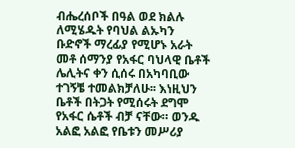ብሔረሰቦች በዓል ወደ ክልሉ ለሚሄዱት የባህል ልኡካን ቡድኖች ማረፊያ የሚሆኑ አራት መቶ ሰማንያ የአፋር ባህላዊ ቤቶች ሌሊትና ቀን ሲሰሩ በአካባቢው ተገኝቼ ተመልክቻለሁ፡፡ እነዚህን ቤቶች በትጋት የሚሰሩት ደግሞ የአፋር ሴቶች ብቻ ናቸው። ወንዱ አልፎ አልፎ የቤቱን መሥሪያ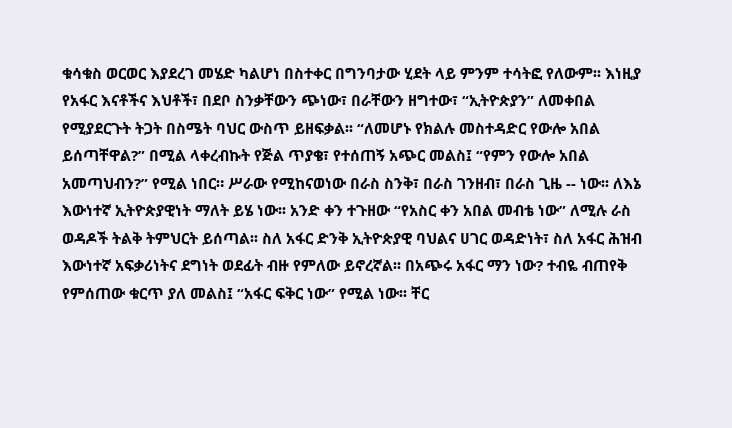ቁሳቁስ ወርወር እያደረገ መሄድ ካልሆነ በስተቀር በግንባታው ሂደት ላይ ምንም ተሳትፎ የለውም፡፡ እነዚያ የአፋር እናቶችና እህቶች፣ በደቦ ስንቃቸውን ጭነው፣ በራቸውን ዘግተው፣ “ኢትዮጵያን” ለመቀበል የሚያደርጉት ትጋት በስሜት ባህር ውስጥ ይዘፍቃል፡፡ “ለመሆኑ የክልሉ መስተዳድር የውሎ አበል ይሰጣቸዋል?” በሚል ላቀረብኩት የጅል ጥያቄ፣ የተሰጠኝ አጭር መልስ፤ “የምን የውሎ አበል አመጣህብን?” የሚል ነበር። ሥራው የሚከናወነው በራስ ስንቅ፣ በራስ ገንዘብ፣ በራስ ጊዜ -- ነው፡፡ ለእኔ እውነተኛ ኢትዮጵያዊነት ማለት ይሄ ነው፡፡ አንድ ቀን ተጉዘው “የአስር ቀን አበል መብቴ ነው” ለሚሉ ራስ ወዳዶች ትልቅ ትምህርት ይሰጣል፡፡ ስለ አፋር ድንቅ ኢትዮጵያዊ ባህልና ሀገር ወዳድነት፣ ስለ አፋር ሕዝብ እውነተኛ አፍቃሪነትና ደግነት ወደፊት ብዙ የምለው ይኖረኛል፡፡ በአጭሩ አፋር ማን ነው? ተብዬ ብጠየቅ የምሰጠው ቁርጥ ያለ መልስ፤ “አፋር ፍቅር ነው” የሚል ነው፡፡ ቸር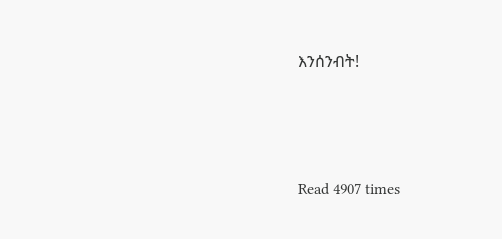እንሰንብት!




Read 4907 times